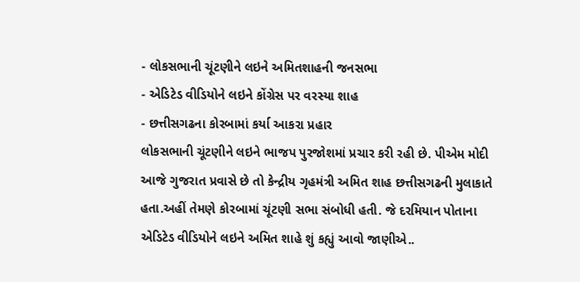- લોકસભાની ચૂંટણીને લઇને અમિતશાહની જનસભા
- એડિટેડ વીડિયોને લઇને કોંગ્રેસ પર વરસ્યા શાહ
- છત્તીસગઢના કોરબામાં કર્યા આકરા પ્રહાર
લોકસભાની ચૂંટણીને લઇને ભાજપ પુરજોશમાં પ્રચાર કરી રહી છે. પીએમ મોદી આજે ગુજરાત પ્રવાસે છે તો કેન્દ્રીય ગૃહમંત્રી અમિત શાહ છત્તીસગઢની મુલાકાતે હતા.અહીં તેમણે કોરબામાં ચૂંટણી સભા સંબોધી હતી. જે દરમિયાન પોતાના એડિટેડ વીડિયોને લઇને અમિત શાહે શું કહ્યું આવો જાણીએ..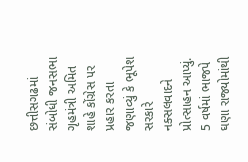છત્તીસગઢમાં સંબોધી જનસભા
ગૃહમંત્રી અમિત શાહે કોંગ્રેસ પર પ્રહાર કરતા જણાવ્યું કે ભૂપેશ સરકારે નક્સલવાદને પ્રોત્સાહન આપ્યું. 5 વર્ષમાં ભાજપે ઘણા રાજ્યોમાંથી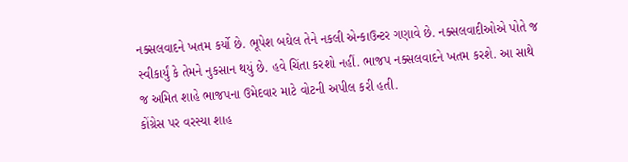નક્સલવાદને ખતમ કર્યો છે. ભૂપેશ બઘેલ તેને નકલી એન્કાઉન્ટર ગણાવે છે. નક્સલવાદીઓએ પોતે જ સ્વીકાર્યું કે તેમને નુકસાન થયું છે. હવે ચિંતા કરશો નહીં. ભાજપ નક્સલવાદને ખતમ કરશે. આ સાથે જ અમિત શાહે ભાજપના ઉમેદવાર માટે વોટની અપીલ કરી હતી.
કોંગ્રેસ પર વરસ્યા શાહ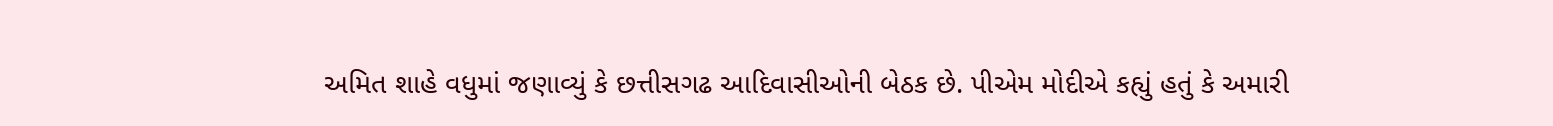અમિત શાહે વધુમાં જણાવ્યું કે છત્તીસગઢ આદિવાસીઓની બેઠક છે. પીએમ મોદીએ કહ્યું હતું કે અમારી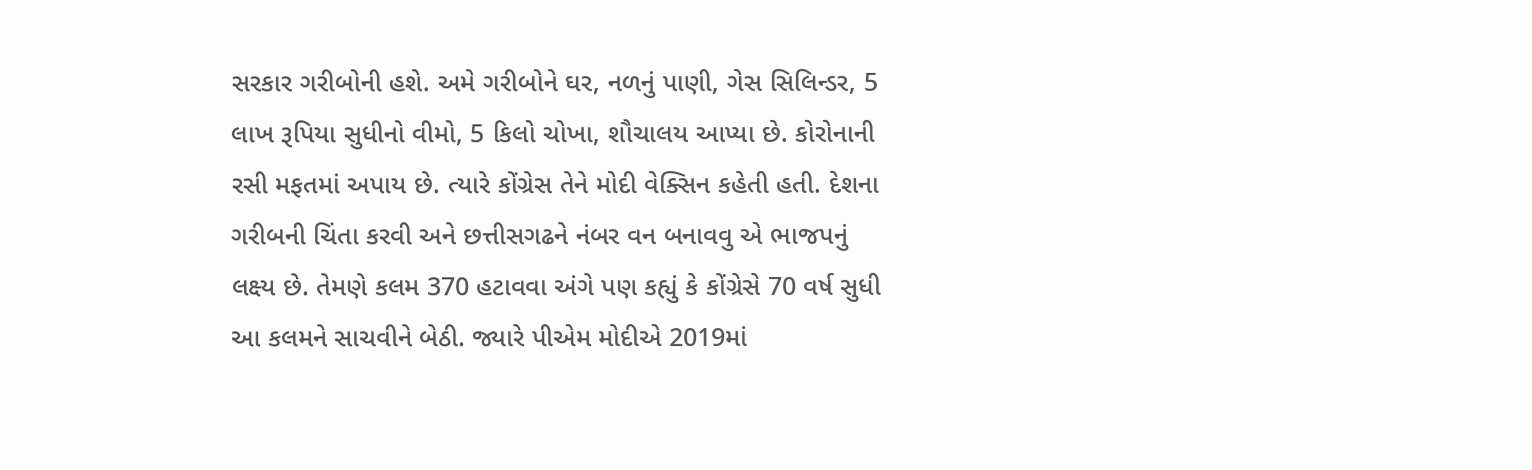સરકાર ગરીબોની હશે. અમે ગરીબોને ઘર, નળનું પાણી, ગેસ સિલિન્ડર, 5 લાખ રૂપિયા સુધીનો વીમો, 5 કિલો ચોખા, શૌચાલય આપ્યા છે. કોરોનાની રસી મફતમાં અપાય છે. ત્યારે કોંગ્રેસ તેને મોદી વેક્સિન કહેતી હતી. દેશના ગરીબની ચિંતા કરવી અને છત્તીસગઢને નંબર વન બનાવવુ એ ભાજપનું લક્ષ્ય છે. તેમણે કલમ 370 હટાવવા અંગે પણ કહ્યું કે કોંગ્રેસે 70 વર્ષ સુધી આ કલમને સાચવીને બેઠી. જ્યારે પીએમ મોદીએ 2019માં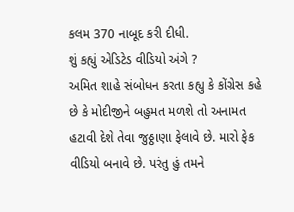કલમ 370 નાબૂદ કરી દીધી.
શું કહ્યું એડિટેડ વીડિયો અંગે ?
અમિત શાહે સંબોધન કરતા કહ્યુ કે કોંગ્રેસ કહે છે કે મોદીજીને બહુમત મળશે તો અનામત હટાવી દેશે તેવા જુઠ્ઠાણા ફેલાવે છે. મારો ફેક વીડિયો બનાવે છે. પરંતુ હું તમને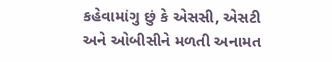કહેવામાંગુ છું કે એસસી, એસટી અને ઓબીસીને મળતી અનામત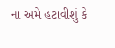ના અમે હટાવીશું કે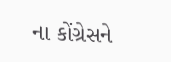ના કોંગ્રેસને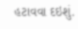હટાવવા દઇશું.